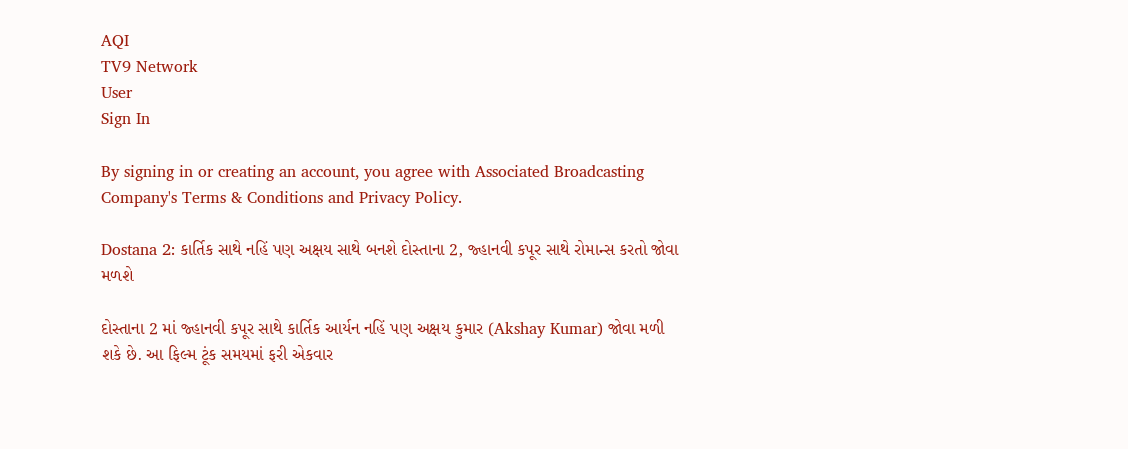AQI
TV9 Network
User
Sign In

By signing in or creating an account, you agree with Associated Broadcasting Company's Terms & Conditions and Privacy Policy.

Dostana 2: કાર્તિક સાથે નહિં પણ અક્ષય સાથે બનશે દોસ્તાના 2, જ્હાનવી કપૂર સાથે રોમાન્સ કરતો જોવા મળશે

દોસ્તાના 2 માં જ્હાનવી કપૂર સાથે કાર્તિક આર્યન નહિં પણ અક્ષય કુમાર (Akshay Kumar) જોવા મળી શકે છે. આ ફિલ્મ ટૂંક સમયમાં ફરી એકવાર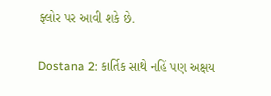ફ્લોર પર આવી શકે છે.

Dostana 2: કાર્તિક સાથે નહિં પણ અક્ષય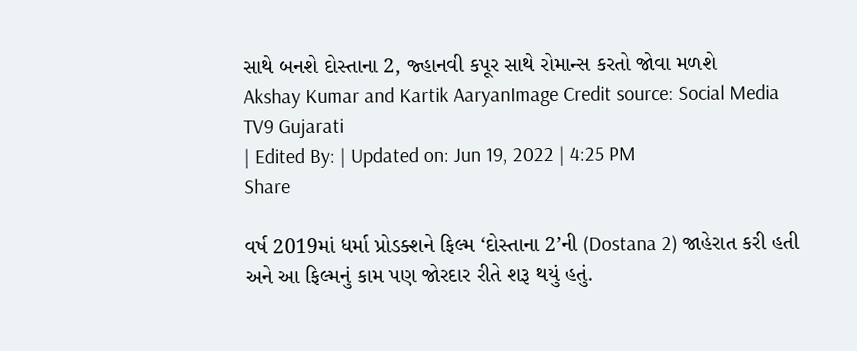સાથે બનશે દોસ્તાના 2, જ્હાનવી કપૂર સાથે રોમાન્સ કરતો જોવા મળશે
Akshay Kumar and Kartik AaryanImage Credit source: Social Media
TV9 Gujarati
| Edited By: | Updated on: Jun 19, 2022 | 4:25 PM
Share

વર્ષ 2019માં ધર્મા પ્રોડક્શને ફિલ્મ ‘દોસ્તાના 2’ની (Dostana 2) જાહેરાત કરી હતી અને આ ફિલ્મનું કામ પણ જોરદાર રીતે શરૂ થયું હતું.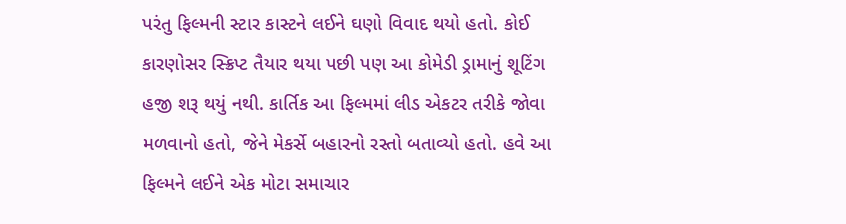પરંતુ ફિલ્મની સ્ટાર કાસ્ટને લઈને ઘણો વિવાદ થયો હતો. કોઈ કારણોસર સ્ક્રિપ્ટ તૈયાર થયા પછી પણ આ કોમેડી ડ્રામાનું શૂટિંગ હજી શરૂ થયું નથી. કાર્તિક આ ફિલ્મમાં લીડ એકટર તરીકે જોવા મળવાનો હતો, જેને મેકર્સે બહારનો રસ્તો બતાવ્યો હતો. હવે આ ફિલ્મને લઈને એક મોટા સમાચાર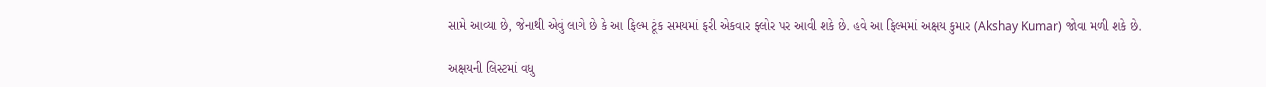સામે આવ્યા છે, જેનાથી એવું લાગે છે કે આ ફિલ્મ ટૂંક સમયમાં ફરી એકવાર ફ્લોર પર આવી શકે છે. હવે આ ફિલ્મમાં અક્ષય કુમાર (Akshay Kumar) જોવા મળી શકે છે.

અક્ષયની લિસ્ટમાં વધુ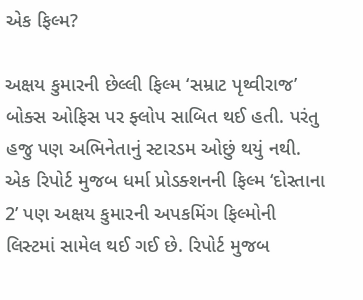એક ફિલ્મ?

અક્ષય કુમારની છેલ્લી ફિલ્મ ‘સમ્રાટ પૃથ્વીરાજ’ બોક્સ ઓફિસ પર ફ્લોપ સાબિત થઈ હતી. પરંતુ હજુ પણ અભિનેતાનું સ્ટારડમ ઓછું થયું નથી. એક રિપોર્ટ મુજબ ધર્મા પ્રોડક્શનની ફિલ્મ ‘દોસ્તાના 2’ પણ અક્ષય કુમારની અપકમિંગ ફિલ્મોની લિસ્ટમાં સામેલ થઈ ગઈ છે. રિપોર્ટ મુજબ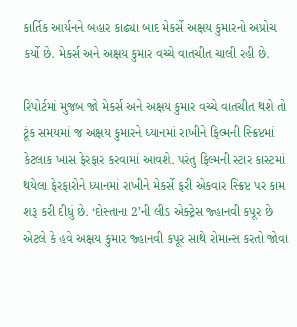કાર્તિક આર્યનને બહાર કાઢ્યા બાદ મેકર્સે અક્ષય કુમારનો અપ્રોચ કર્યો છે. મેકર્સ અને અક્ષય કુમાર વચ્ચે વાતચીત ચાલી રહી છે.

રિપોર્ટમાં મુજબ જો મેકર્સ અને અક્ષય કુમાર વચ્ચે વાતચીત થશે તો ટૂંક સમયમાં જ અક્ષય કુમારને ધ્યાનમાં રાખીને ફિલ્મની સ્ક્રિપ્ટમાં કેટલાક ખાસ ફેરફાર કરવામાં આવશે. પરંતુ ફિલ્મની સ્ટાર કાસ્ટમાં થયેલા ફેરફારોને ધ્યાનમાં રાખીને મેકર્સે ફરી એકવાર સ્ક્રિપ્ટ પર કામ શરૂ કરી દીધું છે. ‘દોસ્તાના 2’ની લીડ એક્ટ્રેસ જ્હાનવી કપૂર છે એટલે કે હવે અક્ષય કુમાર જ્હાનવી કપૂર સાથે રોમાન્સ કરતો જોવા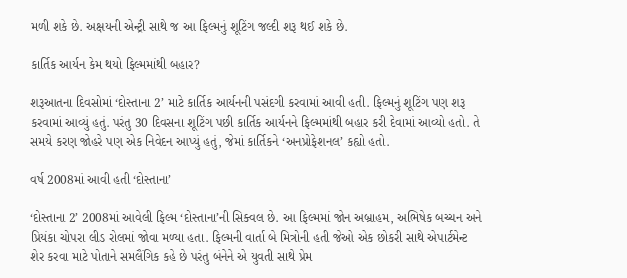મળી શકે છે. અક્ષયની એન્ટ્રી સાથે જ આ ફિલ્મનું શૂટિંગ જલ્દી શરૂ થઈ શકે છે.

કાર્તિક આર્યન કેમ થયો ફિલ્મમાંથી બહાર?

શરૂઆતના દિવસોમાં ‘દોસ્તાના 2’ માટે કાર્તિક આર્યનની પસંદગી કરવામાં આવી હતી. ફિલ્મનું શૂટિંગ પણ શરૂ કરવામાં આવ્યું હતું. પરંતુ 30 દિવસના શૂટિંગ પછી કાર્તિક આર્યનને ફિલ્મમાંથી બહાર કરી દેવામાં આવ્યો હતો. તે સમયે કરણ જોહરે પણ એક નિવેદન આપ્યું હતું, જેમાં કાર્તિકને ‘અનપ્રોફેશનલ’ કહ્યો હતો.

વર્ષ 2008માં આવી હતી ‘દોસ્તાના’

‘દોસ્તાના 2’ 2008માં આવેલી ફિલ્મ ‘દોસ્તાના’ની સિક્વલ છે. આ ફિલ્મમાં જોન અબ્રાહમ, અભિષેક બચ્ચન અને પ્રિયંકા ચોપરા લીડ રોલમાં જોવા મળ્યા હતા. ફિલ્મની વાર્તા બે મિત્રોની હતી જેઓ એક છોકરી સાથે એપાર્ટમેન્ટ શેર કરવા માટે પોતાને સમલૈંગિક કહે છે પરંતુ બંનેને એ યુવતી સાથે પ્રેમ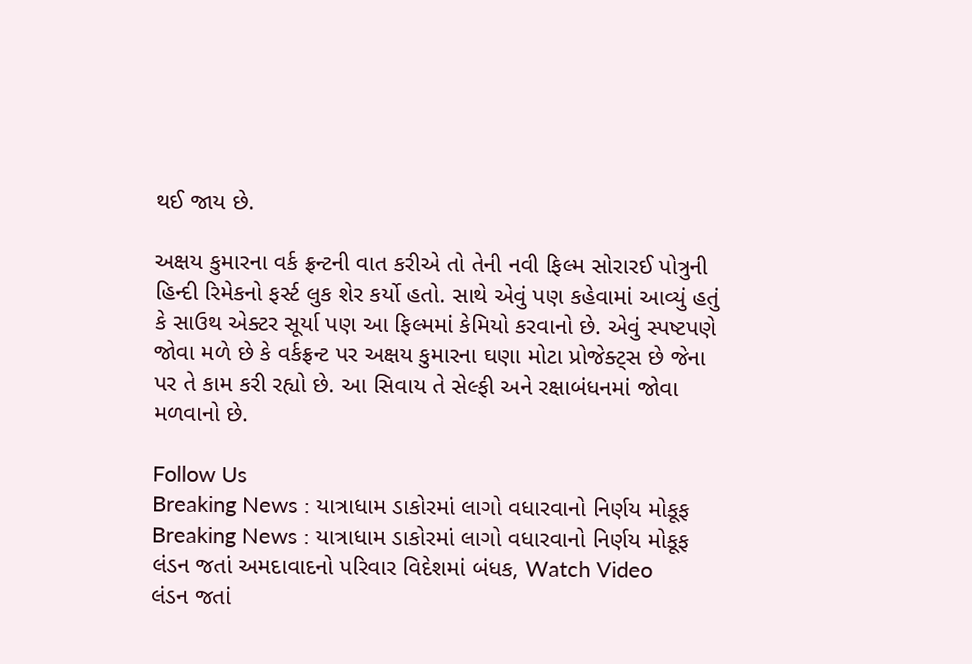થઈ જાય છે.

અક્ષય કુમારના વર્ક ફ્રન્ટની વાત કરીએ તો તેની નવી ફિલ્મ સોરારઈ પોત્રુની હિન્દી રિમેકનો ફર્સ્ટ લુક શેર કર્યો હતો. સાથે એવું પણ કહેવામાં આવ્યું હતું કે સાઉથ એક્ટર સૂર્યા પણ આ ફિલ્મમાં કેમિયો કરવાનો છે. એવું સ્પષ્ટપણે જોવા મળે છે કે વર્કફ્રન્ટ પર અક્ષય કુમારના ઘણા મોટા પ્રોજેક્ટ્સ છે જેના પર તે કામ કરી રહ્યો છે. આ સિવાય તે સેલ્ફી અને રક્ષાબંધનમાં જોવા મળવાનો છે.

Follow Us
Breaking News : યાત્રાધામ ડાકોરમાં લાગો વધારવાનો નિર્ણય મોકૂફ
Breaking News : યાત્રાધામ ડાકોરમાં લાગો વધારવાનો નિર્ણય મોકૂફ
લંડન જતાં અમદાવાદનો પરિવાર વિદેશમાં બંધક, Watch Video
લંડન જતાં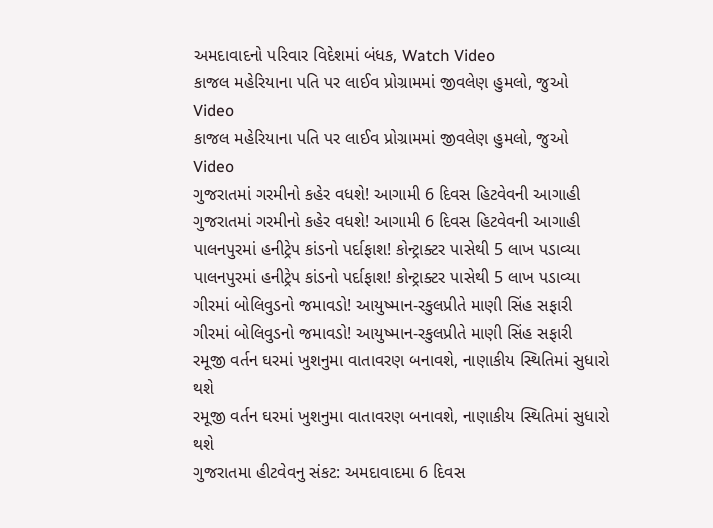અમદાવાદનો પરિવાર વિદેશમાં બંધક, Watch Video
કાજલ મહેરિયાના પતિ પર લાઈવ પ્રોગ્રામમાં જીવલેણ હુમલો, જુઓ Video
કાજલ મહેરિયાના પતિ પર લાઈવ પ્રોગ્રામમાં જીવલેણ હુમલો, જુઓ Video
ગુજરાતમાં ગરમીનો કહેર વધશે! આગામી 6 દિવસ હિટવેવની આગાહી
ગુજરાતમાં ગરમીનો કહેર વધશે! આગામી 6 દિવસ હિટવેવની આગાહી
પાલનપુરમાં હનીટ્રેપ કાંડનો પર્દાફાશ! કોન્ટ્રાક્ટર પાસેથી 5 લાખ પડાવ્યા
પાલનપુરમાં હનીટ્રેપ કાંડનો પર્દાફાશ! કોન્ટ્રાક્ટર પાસેથી 5 લાખ પડાવ્યા
ગીરમાં બોલિવુડનો જમાવડો! આયુષ્માન-રકુલપ્રીતે માણી સિંહ સફારી
ગીરમાં બોલિવુડનો જમાવડો! આયુષ્માન-રકુલપ્રીતે માણી સિંહ સફારી
રમૂજી વર્તન ઘરમાં ખુશનુમા વાતાવરણ બનાવશે, નાણાકીય સ્થિતિમાં સુધારો થશે
રમૂજી વર્તન ઘરમાં ખુશનુમા વાતાવરણ બનાવશે, નાણાકીય સ્થિતિમાં સુધારો થશે
ગુજરાતમા હીટવેવનુ સંકટ: અમદાવાદમા 6 દિવસ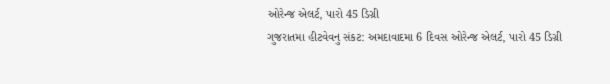ઓરેન્જ એલર્ટ, પારો 45 ડિગ્રી
ગુજરાતમા હીટવેવનુ સંકટ: અમદાવાદમા 6 દિવસ ઓરેન્જ એલર્ટ, પારો 45 ડિગ્રી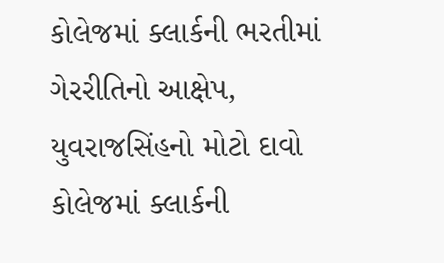કોલેજમાં ક્લાર્કની ભરતીમાં ગેરરીતિનો આક્ષેપ, યુવરાજસિંહનો મોટો દાવો
કોલેજમાં ક્લાર્કની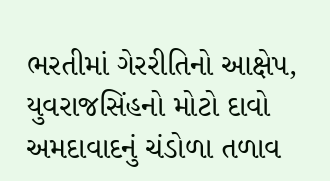ભરતીમાં ગેરરીતિનો આક્ષેપ, યુવરાજસિંહનો મોટો દાવો
અમદાવાદનું ચંડોળા તળાવ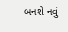બનશે નવું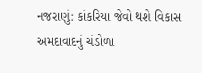નજરાણું: કાંકરિયા જેવો થશે વિકાસ
અમદાવાદનું ચંડોળા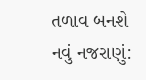તળાવ બનશે નવું નજરાણું: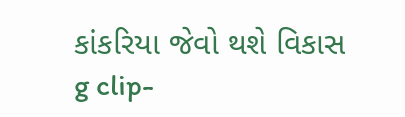કાંકરિયા જેવો થશે વિકાસ
g clip-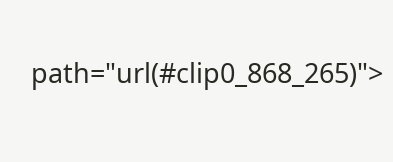path="url(#clip0_868_265)">